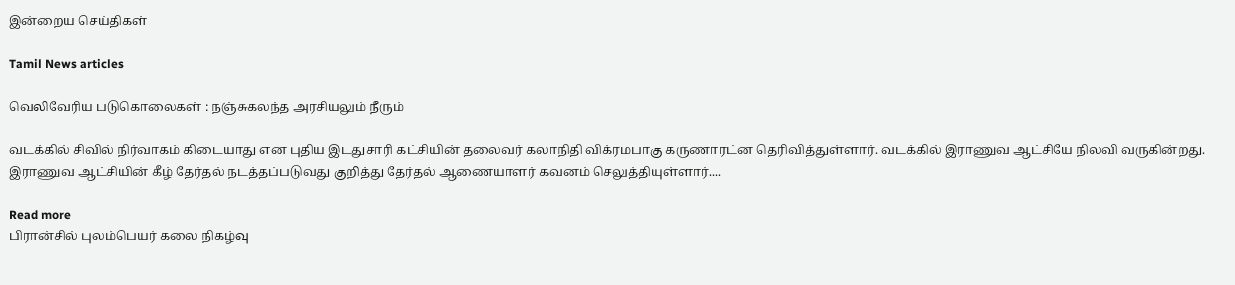இன்றைய செய்திகள்

Tamil News articles

வெலிவேரிய படுகொலைகள் : நஞ்சுகலந்த அரசியலும் நீரும்

வடக்கில் சிவில் நிர்வாகம் கிடையாது என புதிய இடதுசாரி கட்சியின் தலைவர் கலாநிதி விக்ரமபாகு கருணாரட்ன தெரிவித்துள்ளார். வடக்கில் இராணுவ ஆட்சியே நிலவி வருகின்றது. இராணுவ ஆட்சியின் கீழ் தேர்தல் நடத்தப்படுவது குறித்து தேர்தல் ஆணையாளர் கவனம் செலுத்தியுள்ளார்....

Read more
பிரான்சில் புலம்பெயர் கலை நிகழ்வு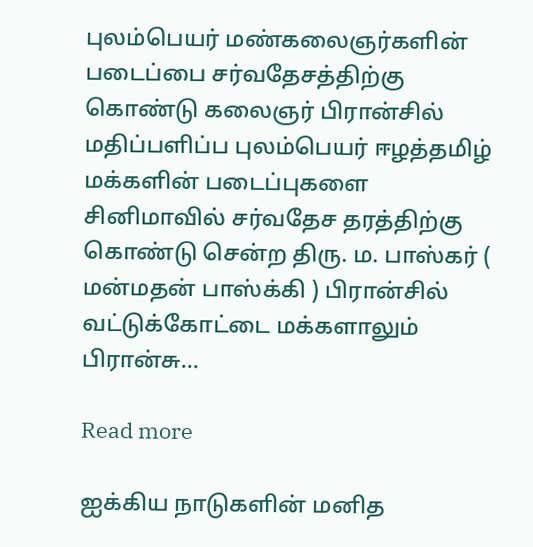புலம்பெயர் மண்கலைஞர்களின் படைப்பை சர்வதேசத்திற்கு கொண்டு கலைஞர் பிரான்சில் மதிப்பளிப்ப புலம்பெயர் ஈழத்தமிழ் மக்களின் படைப்புகளை சினிமாவில் சர்வதேச தரத்திற்கு கொண்டு சென்ற திரு. ம. பாஸ்கர் ( மன்மதன் பாஸ்க்கி ) பிரான்சில் வட்டுக்கோட்டை மக்களாலும் பிரான்சு...

Read more

ஐக்கிய நாடுகளின் மனித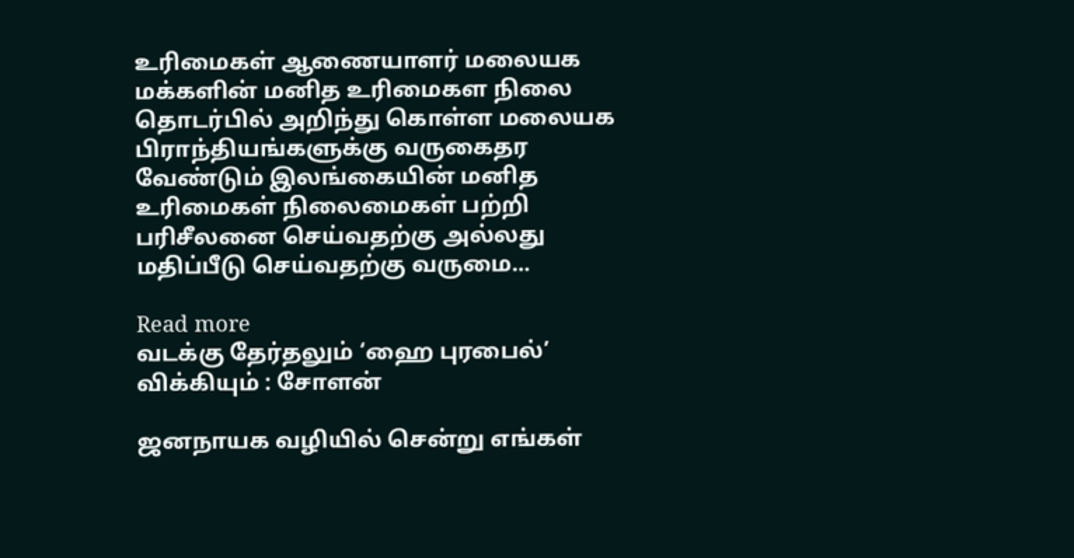உரிமைகள் ஆணையாளர் மலையக மக்களின் மனித உரிமைகள நிலை தொடர்பில் அறிந்து கொள்ள மலையக பிராந்தியங்களுக்கு வருகைதர வேண்டும் இலங்கையின் மனித உரிமைகள் நிலைமைகள் பற்றி பரிசீலனை செய்வதற்கு அல்லது மதிப்பீடு செய்வதற்கு வருமை...

Read more
வடக்கு தேர்தலும் ‘ஹை புரபைல்’ விக்கியும் : சோளன்

ஜனநாயக வழியில் சென்று எங்கள்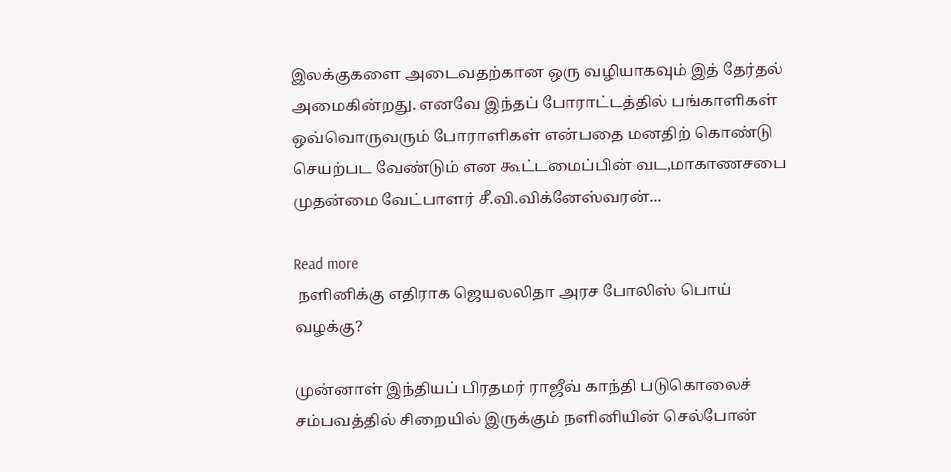இலக்குகளை அடைவதற்கான ஒரு வழியாகவும் இத் தேர்தல் அமைகின்றது. எனவே இந்தப் போராட்டத்தில் பங்காளிகள் ஒவ்வொருவரும் போராளிகள் என்பதை மனதிற் கொண்டு செயற்பட வேண்டும் என கூட்டமைப்பின் வட,மாகாணசபை முதன்மை வேட்பாளர் சீ.வி.விக்னேஸ்வரன்...

Read more
 நளினிக்கு எதிராக ஜெயலலிதா அரச போலிஸ் பொய் வழக்கு?

முன்னாள் இந்தியப் பிரதமர் ராஜீவ் காந்தி படுகொலைச் சம்பவத்தில் சிறையில் இருக்கும் நளினியின் செல்போன்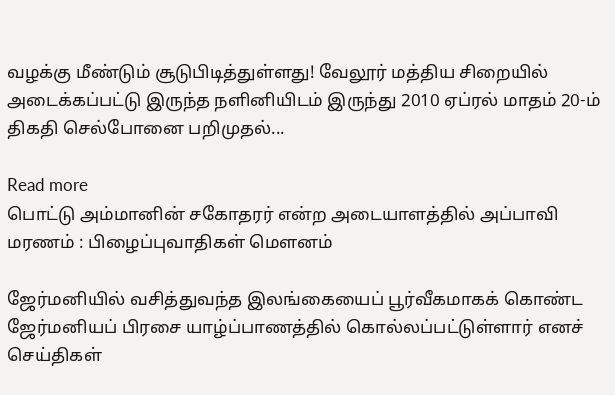வழக்கு மீண்டும் சூடுபிடித்துள்ளது! வேலூர் மத்திய சிறையில் அடைக்கப்பட்டு இருந்த நளினியிடம் இருந்து 2010 ஏப்ரல் மாதம் 20-ம் திகதி செல்போனை பறிமுதல்...

Read more
பொட்டு அம்மானின் சகோதரர் என்ற அடையாளத்தில் அப்பாவி மரணம் : பிழைப்புவாதிகள் மௌனம்

ஜேர்மனியில் வசித்துவந்த இலங்கையைப் பூர்வீகமாகக் கொண்ட ஜேர்மனியப் பிரசை யாழ்ப்பாணத்தில் கொல்லப்பட்டுள்ளார் எனச் செய்திகள்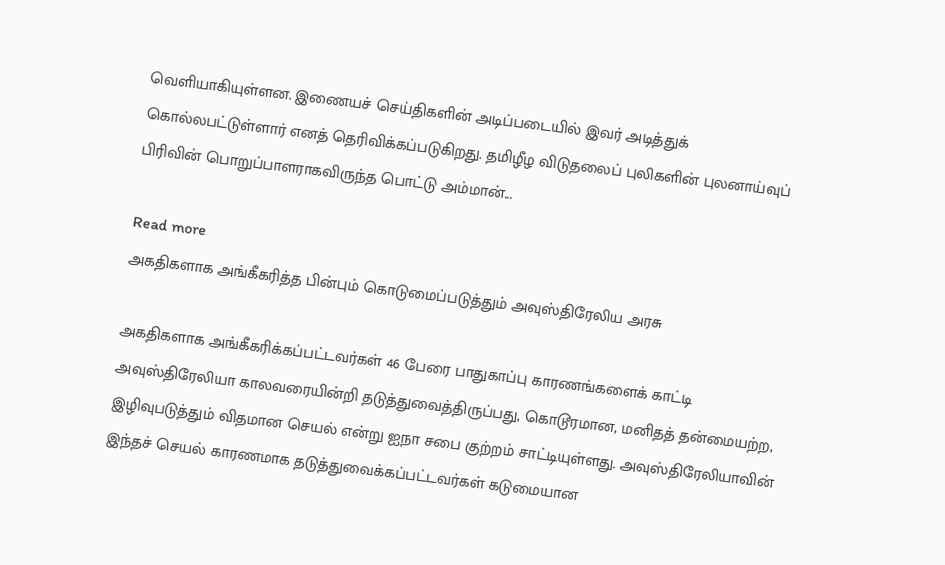வெளியாகியுள்ளன. இணையச் செய்திகளின் அடிப்படையில் இவர் அடித்துக் கொல்லபட்டுள்ளார் எனத் தெரிவிக்கப்படுகிறது. தமிழீழ விடுதலைப் புலிகளின் புலனாய்வுப் பிரிவின் பொறுப்பாளராகவிருந்த பொட்டு அம்மான்...

Read more
அகதிகளாக அங்கீகரித்த பின்பும் கொடுமைப்படுத்தும் அவுஸ்திரேலிய அரசு

அகதிகளாக அங்கீகரிக்கப்பட்டவர்கள் 46 பேரை பாதுகாப்பு காரணங்களைக் காட்டி அவுஸ்திரேலியா காலவரையின்றி தடுத்துவைத்திருப்பது, கொடூரமான, மனிதத் தன்மையற்ற, இழிவுபடுத்தும் விதமான செயல் என்று ஐநா சபை குற்றம் சாட்டியுள்ளது. அவுஸ்திரேலியாவின் இந்தச் செயல் காரணமாக தடுத்துவைக்கப்பட்டவர்கள் கடுமையான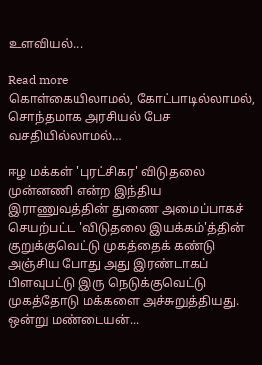உளவியல்...

Read more
கொள்கையிலாமல், கோட்பாடில்லாமல், சொந்தமாக அரசியல் பேச வசதியில்லாமல்…

ஈழ மக்கள் 'புரட்சிகர' விடுதலை முன்னணி என்ற இந்திய இராணுவத்தின் துணை அமைப்பாகச் செயற்பட்ட 'விடுதலை இயக்கம்'த்தின் குறுக்குவெட்டு முகத்தைக் கண்டு அஞ்சிய போது அது இரண்டாகப் பிளவுபட்டு இரு நெடுக்குவெட்டு முகத்தோடு மக்களை அச்சுறுத்தியது. ஒன்று மண்டையன்...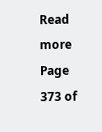Read more
Page 373 of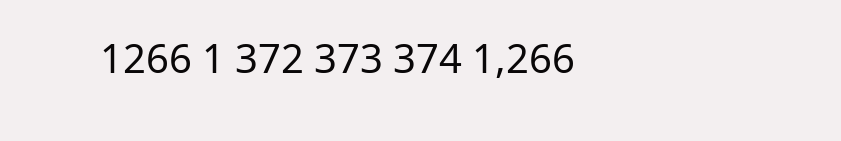1266 1 372 373 374 1,266